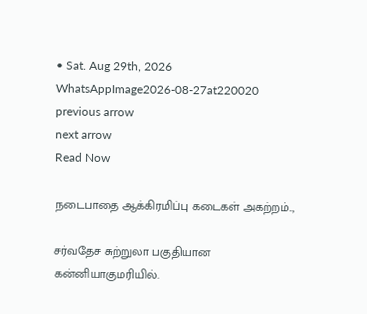• Sat. Aug 29th, 2026
WhatsAppImage2026-08-27at220020
previous arrow
next arrow
Read Now

நடைபாதை ஆக்கிரமிப்பு கடைகள் அகற்றம்..,

சர்வதேச சுற்றுலா பகுதியான கன்னியாகுமரியில்.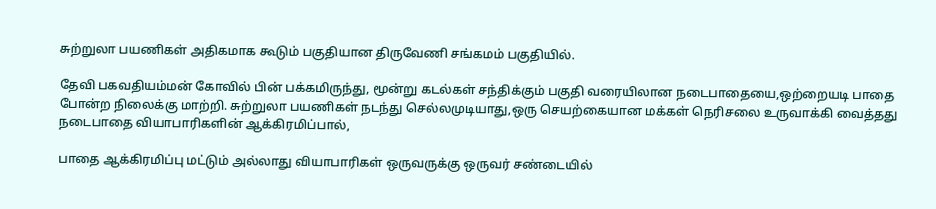சுற்றுலா பயணிகள் அதிகமாக கூடும் பகுதியான திருவேணி சங்கமம் பகுதியில்.

தேவி பகவதியம்மன் கோவில் பின் பக்கமிருந்து, மூன்று கடல்கள் சந்திக்கும் பகுதி வரையிலான நடைபாதையை,ஒற்றையடி பாதை போன்ற நிலைக்கு மாற்றி. சுற்றுலா பயணிகள் நடந்து செல்லமுடியாது,ஒரு செயற்கையான மக்கள் நெரிசலை உருவாக்கி வைத்தது நடைபாதை வியாபாரிகளின் ஆக்கிரமிப்பால்,

பாதை ஆக்கிரமிப்பு மட்டும் அல்லாது வியாபாரிகள் ஒருவருக்கு ஒருவர் சண்டையில்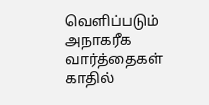வெளிப்படும் அநாகரீக வார்த்தைகள் காதில்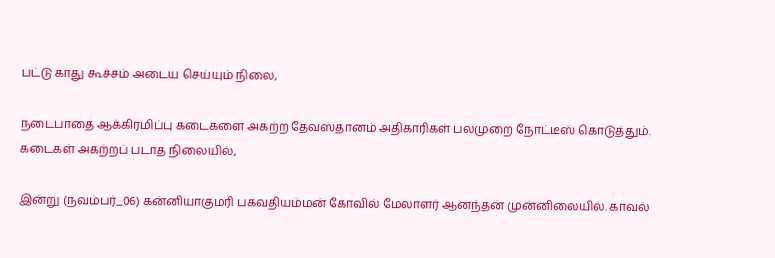பட்டு காது கூச்சம் அடைய செய்யும் நிலை,

நடைபாதை ஆக்கிரமிப்பு கடைகளை அகற்ற தேவஸ்தானம் அதிகாரிகள் பலமுறை நோட்டீஸ் கொடுத்தும். கடைகள் அகற்றப் படாத நிலையில்,

இன்று (நவம்பர்_06) கன்னியாகுமரி பகவதியம்மன் கோவில் மேலாளர் ஆனந்தன் முன்னிலையில். காவல்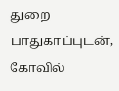துறை பாதுகாப்புடன், கோவில்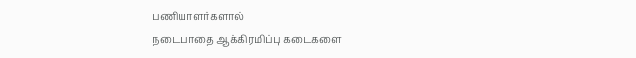பணியாளர்களால்
நடைபாதை ஆக்கிரமிப்பு கடைகளை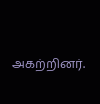அகற்றினர்.